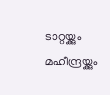ടാറ്റയ്ക്കും മഹീന്ദ്രയ്ക്കും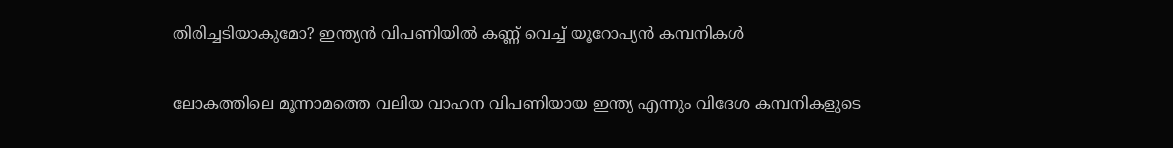തിരിച്ചടിയാകുമോ? ഇന്ത്യന്‍ വിപണിയില്‍ കണ്ണ് വെച്ച് യൂറോപ്യന്‍ കമ്പനികള്‍

ലോകത്തിലെ മൂന്നാമത്തെ വലിയ വാഹന വിപണിയായ ഇന്ത്യ എന്നും വിദേശ കമ്പനികളുടെ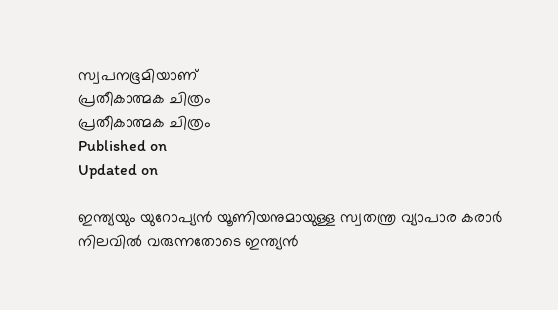സ്വപനഭൂമിയാണ്
പ്രതീകാത്മക ചിത്രം
പ്രതീകാത്മക ചിത്രം
Published on
Updated on

ഇന്ത്യയും യുറോപ്യന്‍ യൂണിയനുമായുള്ള സ്വതന്ത്ര വ്യാപാര കരാര്‍ നിലവില്‍ വരുന്നതോടെ ഇന്ത്യന്‍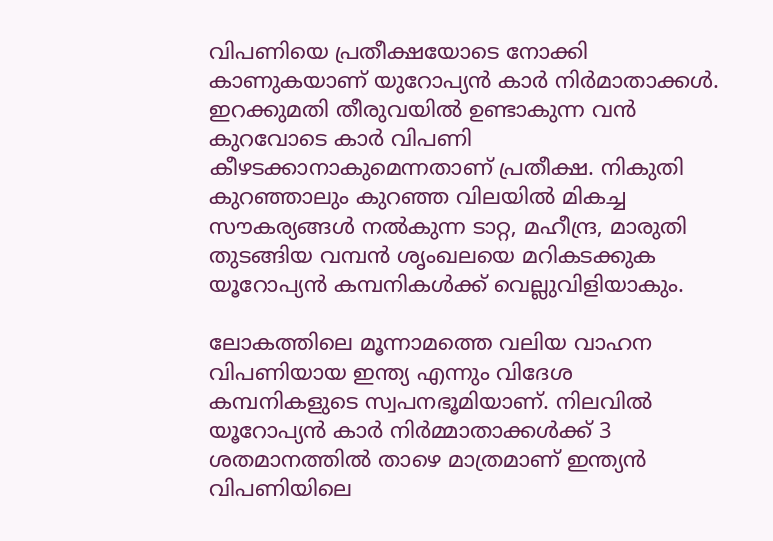വിപണിയെ പ്രതീക്ഷയോടെ നോക്കി കാണുകയാണ് യുറോപ്യന്‍ കാര്‍ നിര്‍മാതാക്കള്‍. ഇറക്കുമതി തീരുവയില്‍ ഉണ്ടാകുന്ന വന്‍ കുറവോടെ കാര്‍ വിപണി കീഴടക്കാനാകുമെന്നതാണ് പ്രതീക്ഷ. നികുതി കുറഞ്ഞാലും കുറഞ്ഞ വിലയില്‍ മികച്ച സൗകര്യങ്ങള്‍ നല്‍കുന്ന ടാറ്റ, മഹീന്ദ്ര, മാരുതി തുടങ്ങിയ വമ്പന്‍ ശൃംഖലയെ മറികടക്കുക യൂറോപ്യന്‍ കമ്പനികള്‍ക്ക് വെല്ലുവിളിയാകും.

ലോകത്തിലെ മൂന്നാമത്തെ വലിയ വാഹന വിപണിയായ ഇന്ത്യ എന്നും വിദേശ കമ്പനികളുടെ സ്വപനഭൂമിയാണ്. നിലവില്‍ യൂറോപ്യന്‍ കാര്‍ നിര്‍മ്മാതാക്കള്‍ക്ക് 3 ശതമാനത്തില്‍ താഴെ മാത്രമാണ് ഇന്ത്യന്‍ വിപണിയിലെ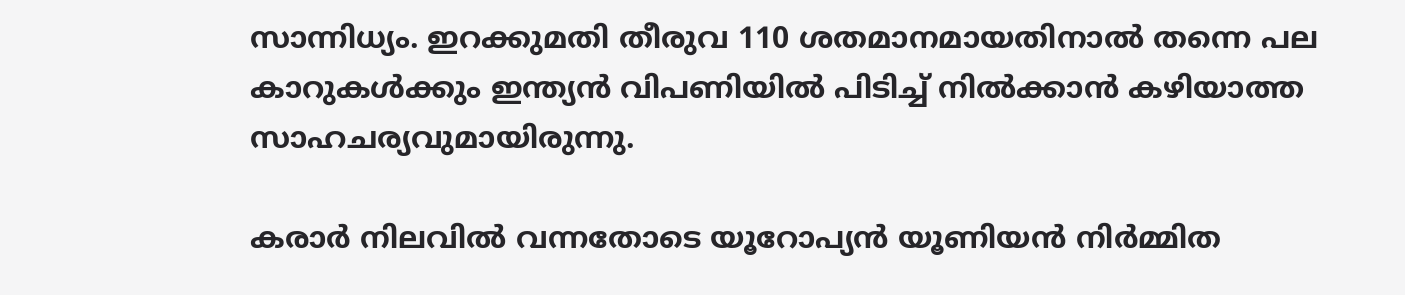സാന്നിധ്യം. ഇറക്കുമതി തീരുവ 110 ശതമാനമായതിനാല്‍ തന്നെ പല കാറുകള്‍ക്കും ഇന്ത്യന്‍ വിപണിയില്‍ പിടിച്ച് നില്‍ക്കാന്‍ കഴിയാത്ത സാഹചര്യവുമായിരുന്നു.

കരാര്‍ നിലവില്‍ വന്നതോടെ യൂറോപ്യന്‍ യൂണിയന്‍ നിര്‍മ്മിത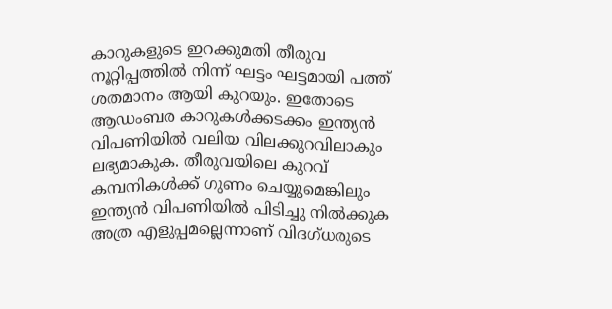കാറുകളുടെ ഇറക്കുമതി തീരുവ നൂറ്റിപ്പത്തില്‍ നിന്ന് ഘട്ടം ഘട്ടമായി പത്ത് ശതമാനം ആയി കുറയും. ഇതോടെ ആഡംബര കാറുകള്‍ക്കടക്കം ഇന്ത്യന്‍ വിപണിയില്‍ വലിയ വിലക്കുറവിലാകും ലഭ്യമാകുക. തീരുവയിലെ കുറവ് കമ്പനികള്‍ക്ക് ഗുണം ചെയ്യുമെങ്കിലും ഇന്ത്യന്‍ വിപണിയില്‍ പിടിച്ചു നില്‍ക്കുക അത്ര എളുപ്പമല്ലെന്നാണ് വിദഗ്ധരുടെ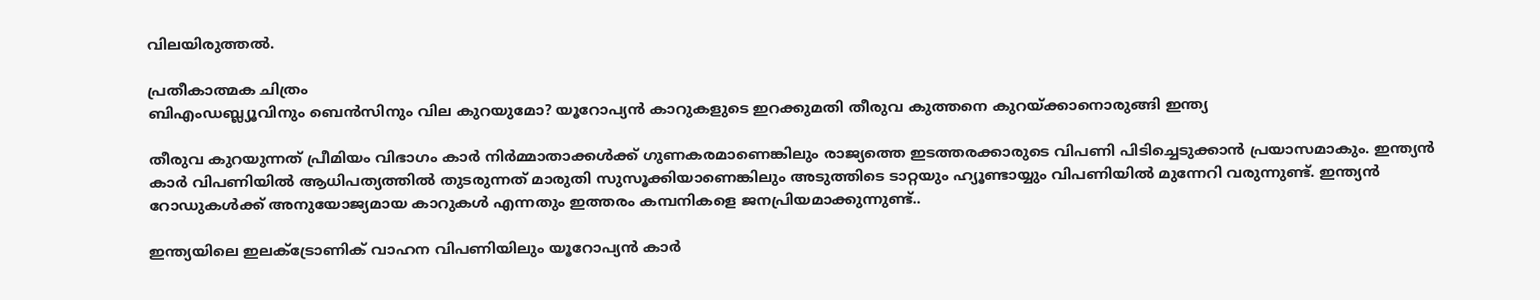വിലയിരുത്തല്‍.

പ്രതീകാത്മക ചിത്രം
ബിഎംഡബ്ല്യൂവിനും ബെൻസിനും വില കുറയുമോ? യൂറോപ്യൻ കാറുകളുടെ ഇറക്കുമതി തീരുവ കുത്തനെ കുറയ്ക്കാനൊരുങ്ങി ഇന്ത്യ

തീരുവ കുറയുന്നത് പ്രീമിയം വിഭാഗം കാര്‍ നിര്‍മ്മാതാക്കള്‍ക്ക് ഗുണകരമാണെങ്കിലും രാജ്യത്തെ ഇടത്തരക്കാരുടെ വിപണി പിടിച്ചെടുക്കാന്‍ പ്രയാസമാകും. ഇന്ത്യന്‍ കാര്‍ വിപണിയില്‍ ആധിപത്യത്തില്‍ തുടരുന്നത് മാരുതി സുസൂക്കിയാണെങ്കിലും അടുത്തിടെ ടാറ്റയും ഹ്യൂണ്ടായ്യും വിപണിയില്‍ മുന്നേറി വരുന്നുണ്ട്. ഇന്ത്യന്‍ റോഡുകള്‍ക്ക് അനുയോജ്യമായ കാറുകള്‍ എന്നതും ഇത്തരം കമ്പനികളെ ജനപ്രിയമാക്കുന്നുണ്ട്..

ഇന്ത്യയിലെ ഇലക്ട്രോണിക് വാഹന വിപണിയിലും യൂറോപ്യന്‍ കാര്‍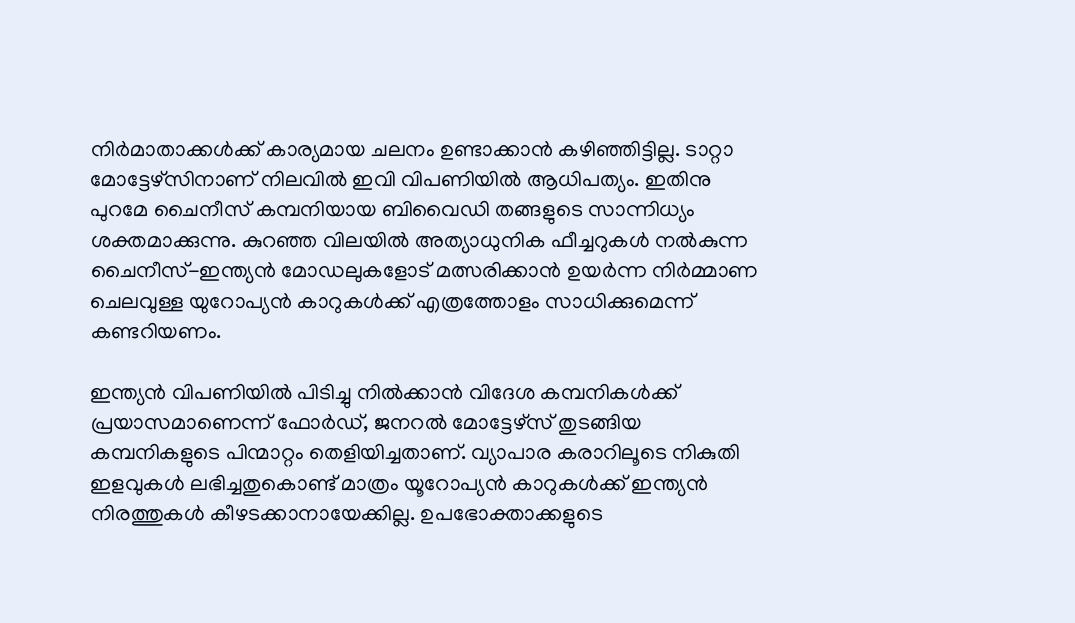നിര്‍മാതാക്കള്‍ക്ക് കാര്യമായ ചലനം ഉണ്ടാക്കാന്‍ കഴിഞ്ഞിട്ടില്ല. ടാറ്റാ മോട്ടേഴ്‌സിനാണ് നിലവില്‍ ഇവി വിപണിയില്‍ ആധിപത്യം. ഇതിനു പുറമേ ചൈനീസ് കമ്പനിയായ ബിവൈഡി തങ്ങളുടെ സാന്നിധ്യം ശക്തമാക്കുന്നു. കുറഞ്ഞ വിലയില്‍ അത്യാധുനിക ഫീച്ചറുകള്‍ നല്‍കുന്ന ചൈനീസ്-ഇന്ത്യന്‍ മോഡലുകളോട് മത്സരിക്കാന്‍ ഉയര്‍ന്ന നിര്‍മ്മാണ ചെലവുള്ള യുറോപ്യന്‍ കാറുകള്‍ക്ക് എത്രത്തോളം സാധിക്കുമെന്ന് കണ്ടറിയണം.

ഇന്ത്യന്‍ വിപണിയില്‍ പിടിച്ചു നില്‍ക്കാന്‍ വിദേശ കമ്പനികള്‍ക്ക് പ്രയാസമാണെന്ന് ഫോര്‍ഡ്, ജനറല്‍ മോട്ടേഴ്‌സ് തുടങ്ങിയ കമ്പനികളുടെ പിന്മാറ്റം തെളിയിച്ചതാണ്. വ്യാപാര കരാറിലൂടെ നികുതി ഇളവുകള്‍ ലഭിച്ചതുകൊണ്ട് മാത്രം യൂറോപ്യന്‍ കാറുകള്‍ക്ക് ഇന്ത്യന്‍ നിരത്തുകള്‍ കീഴടക്കാനായേക്കില്ല. ഉപഭോക്താക്കളുടെ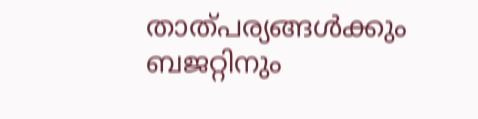താത്പര്യങ്ങള്‍ക്കും ബജറ്റിനും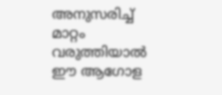അനുസരിച്ച് മാറ്റം വരുത്തിയാല്‍ ഈ ആഗോള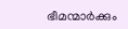ഭീമന്മാര്‍ക്കും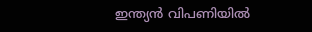ഇന്ത്യന്‍ വിപണിയില്‍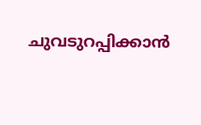ചുവടുറപ്പിക്കാന്‍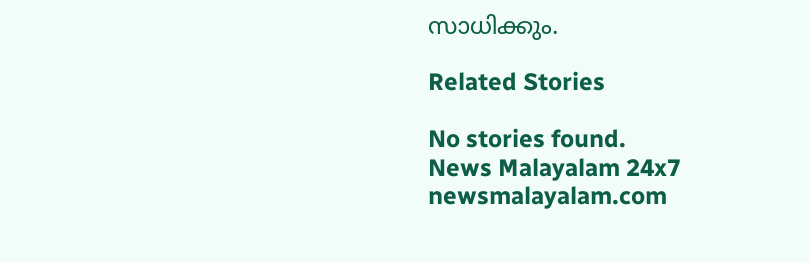സാധിക്കും.

Related Stories

No stories found.
News Malayalam 24x7
newsmalayalam.com